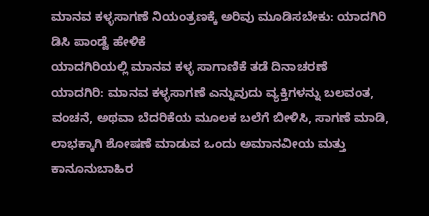ಮಾನವ ಕಳ್ಳಸಾಗಣೆ ನಿಯಂತ್ರಣಕ್ಕೆ ಅರಿವು ಮೂಡಿಸಬೇಕು: ಯಾದಗಿರಿ ಡಿಸಿ ಪಾಂಡ್ವೆ ಹೇಳಿಕೆ
ಯಾದಗಿರಿಯಲ್ಲಿ ಮಾನವ ಕಳ್ಳ ಸಾಗಾಣಿಕೆ ತಡೆ ದಿನಾಚರಣೆ
ಯಾದಗಿರಿ: ಮಾನವ ಕಳ್ಳಸಾಗಣೆ ಎನ್ನುವುದು ವ್ಯಕ್ತಿಗಳನ್ನು ಬಲವಂತ, ವಂಚನೆ, ಅಥವಾ ಬೆದರಿಕೆಯ ಮೂಲಕ ಬಲೆಗೆ ಬೀಳಿಸಿ, ಸಾಗಣೆ ಮಾಡಿ, ಲಾಭಕ್ಕಾಗಿ ಶೋಷಣೆ ಮಾಡುವ ಒಂದು ಅಮಾನವೀಯ ಮತ್ತು ಕಾನೂನುಬಾಹಿರ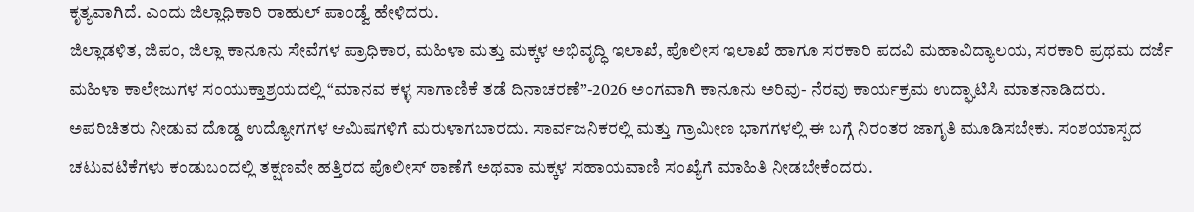ಕೃತ್ಯವಾಗಿದೆ. ಎಂದು ಜಿಲ್ಲಾಧಿಕಾರಿ ರಾಹುಲ್ ಪಾಂಡ್ವೆ ಹೇಳಿದರು.
ಜಿಲ್ಲಾಡಳಿತ, ಜಿಪಂ, ಜಿಲ್ಲಾ ಕಾನೂನು ಸೇವೆಗಳ ಪ್ರಾಧಿಕಾರ, ಮಹಿಳಾ ಮತ್ತು ಮಕ್ಕಳ ಅಭಿವೃದ್ಧಿ ಇಲಾಖೆ, ಪೊಲೀಸ ಇಲಾಖೆ ಹಾಗೂ ಸರಕಾರಿ ಪದವಿ ಮಹಾವಿದ್ಯಾಲಯ, ಸರಕಾರಿ ಪ್ರಥಮ ದರ್ಜೆ ಮಹಿಳಾ ಕಾಲೇಜುಗಳ ಸಂಯುಕ್ತಾಶ್ರಯದಲ್ಲಿ “ಮಾನವ ಕಳ್ಳ ಸಾಗಾಣಿಕೆ ತಡೆ ದಿನಾಚರಣೆ”-2026 ಅಂಗವಾಗಿ ಕಾನೂನು ಅರಿವು- ನೆರವು ಕಾರ್ಯಕ್ರಮ ಉದ್ಘಾಟಿಸಿ ಮಾತನಾಡಿದರು.
ಅಪರಿಚಿತರು ನೀಡುವ ದೊಡ್ಡ ಉದ್ಯೋಗಗಳ ಆಮಿಷಗಳಿಗೆ ಮರುಳಾಗಬಾರದು. ಸಾರ್ವಜನಿಕರಲ್ಲಿ ಮತ್ತು ಗ್ರಾಮೀಣ ಭಾಗಗಳಲ್ಲಿ ಈ ಬಗ್ಗೆ ನಿರಂತರ ಜಾಗೃತಿ ಮೂಡಿಸಬೇಕು. ಸಂಶಯಾಸ್ಪದ ಚಟುವಟಿಕೆಗಳು ಕಂಡುಬಂದಲ್ಲಿ ತಕ್ಷಣವೇ ಹತ್ತಿರದ ಪೊಲೀಸ್ ಠಾಣೆಗೆ ಅಥವಾ ಮಕ್ಕಳ ಸಹಾಯವಾಣಿ ಸಂಖ್ಯೆಗೆ ಮಾಹಿತಿ ನೀಡಬೇಕೆಂದರು.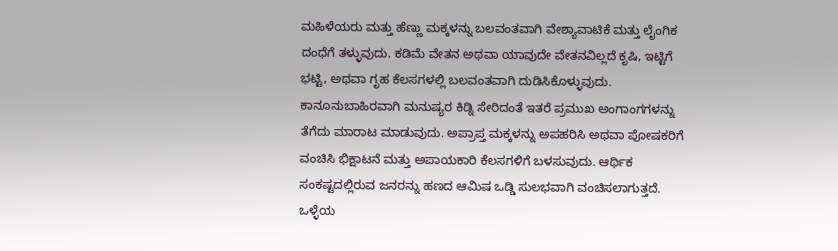ಮಹಿಳೆಯರು ಮತ್ತು ಹೆಣ್ಣು ಮಕ್ಕಳನ್ನು ಬಲವಂತವಾಗಿ ವೇಶ್ಯಾವಾಟಿಕೆ ಮತ್ತು ಲೈಂಗಿಕ ದಂಧೆಗೆ ತಳ್ಳುವುದು. ಕಡಿಮೆ ವೇತನ ಅಥವಾ ಯಾವುದೇ ವೇತನವಿಲ್ಲದೆ ಕೃಷಿ, ಇಟ್ಟಿಗೆ ಭಟ್ಟಿ, ಅಥವಾ ಗೃಹ ಕೆಲಸಗಳಲ್ಲಿ ಬಲವಂತವಾಗಿ ದುಡಿಸಿಕೊಳ್ಳುವುದು. ಕಾನೂನುಬಾಹಿರವಾಗಿ ಮನುಷ್ಯರ ಕಿಡ್ನಿ ಸೇರಿದಂತೆ ಇತರೆ ಪ್ರಮುಖ ಅಂಗಾಂಗಗಳನ್ನು ತೆಗೆದು ಮಾರಾಟ ಮಾಡುವುದು. ಅಪ್ರಾಪ್ತ ಮಕ್ಕಳನ್ನು ಅಪಹರಿಸಿ ಅಥವಾ ಪೋಷಕರಿಗೆ ವಂಚಿಸಿ ಭಿಕ್ಷಾಟನೆ ಮತ್ತು ಅಪಾಯಕಾರಿ ಕೆಲಸಗಳಿಗೆ ಬಳಸುವುದು. ಆರ್ಥಿಕ ಸಂಕಷ್ಟದಲ್ಲಿರುವ ಜನರನ್ನು ಹಣದ ಆಮಿಷ ಒಡ್ಡಿ ಸುಲಭವಾಗಿ ವಂಚಿಸಲಾಗುತ್ತದೆ. ಒಳ್ಳೆಯ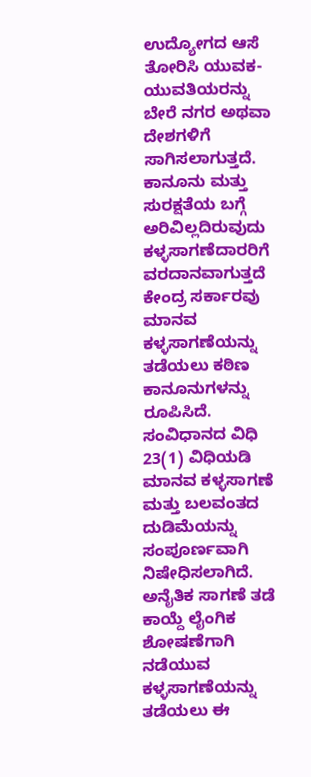ಉದ್ಯೋಗದ ಆಸೆ ತೋರಿಸಿ ಯುವಕ-ಯುವತಿಯರನ್ನು ಬೇರೆ ನಗರ ಅಥವಾ ದೇಶಗಳಿಗೆ ಸಾಗಿಸಲಾಗುತ್ತದೆ. ಕಾನೂನು ಮತ್ತು ಸುರಕ್ಷತೆಯ ಬಗ್ಗೆ ಅರಿವಿಲ್ಲದಿರುವುದು ಕಳ್ಳಸಾಗಣೆದಾರರಿಗೆ ವರದಾನವಾಗುತ್ತದೆ ಕೇಂದ್ರ ಸರ್ಕಾರವು ಮಾನವ ಕಳ್ಳಸಾಗಣೆಯನ್ನು ತಡೆಯಲು ಕಠಿಣ ಕಾನೂನುಗಳನ್ನು ರೂಪಿಸಿದೆ. ಸಂವಿಧಾನದ ವಿಧಿ 23(1) ವಿಧಿಯಡಿ ಮಾನವ ಕಳ್ಳಸಾಗಣೆ ಮತ್ತು ಬಲವಂತದ ದುಡಿಮೆಯನ್ನು ಸಂಪೂರ್ಣವಾಗಿ ನಿಷೇಧಿಸಲಾಗಿದೆ.
ಅನೈತಿಕ ಸಾಗಣೆ ತಡೆ ಕಾಯ್ದೆ ಲೈಂಗಿಕ ಶೋಷಣೆಗಾಗಿ ನಡೆಯುವ ಕಳ್ಳಸಾಗಣೆಯನ್ನು ತಡೆಯಲು ಈ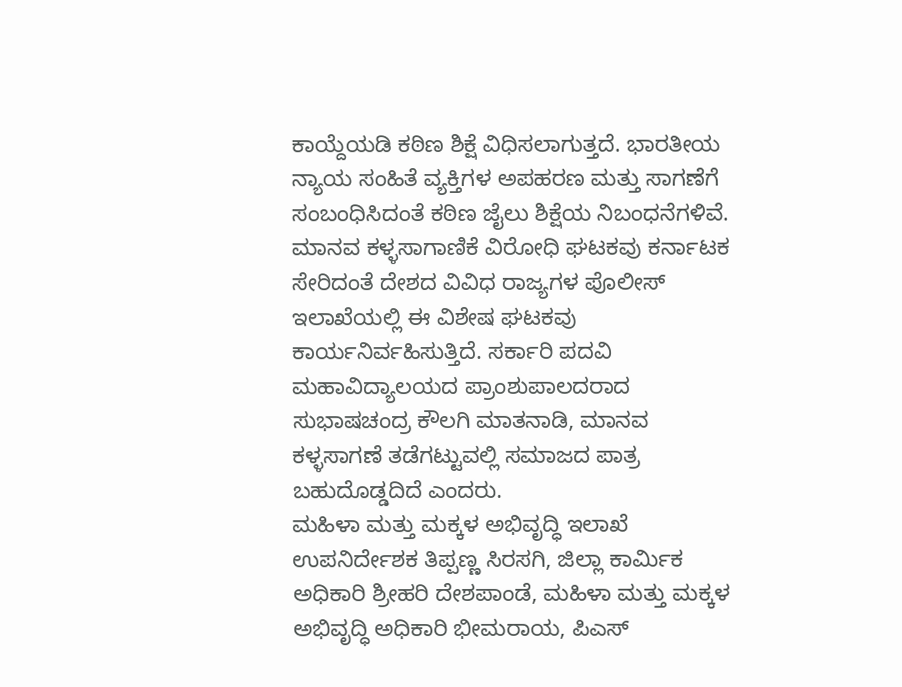ಕಾಯ್ದೆಯಡಿ ಕಠಿಣ ಶಿಕ್ಷೆ ವಿಧಿಸಲಾಗುತ್ತದೆ. ಭಾರತೀಯ ನ್ಯಾಯ ಸಂಹಿತೆ ವ್ಯಕ್ತಿಗಳ ಅಪಹರಣ ಮತ್ತು ಸಾಗಣೆಗೆ ಸಂಬಂಧಿಸಿದಂತೆ ಕಠಿಣ ಜೈಲು ಶಿಕ್ಷೆಯ ನಿಬಂಧನೆಗಳಿವೆ.
ಮಾನವ ಕಳ್ಳಸಾಗಾಣಿಕೆ ವಿರೋಧಿ ಘಟಕವು ಕರ್ನಾಟಕ ಸೇರಿದಂತೆ ದೇಶದ ವಿವಿಧ ರಾಜ್ಯಗಳ ಪೊಲೀಸ್ ಇಲಾಖೆಯಲ್ಲಿ ಈ ವಿಶೇಷ ಘಟಕವು ಕಾರ್ಯನಿರ್ವಹಿಸುತ್ತಿದೆ. ಸರ್ಕಾರಿ ಪದವಿ ಮಹಾವಿದ್ಯಾಲಯದ ಪ್ರಾಂಶುಪಾಲದರಾದ ಸುಭಾಷಚಂದ್ರ ಕೌಲಗಿ ಮಾತನಾಡಿ, ಮಾನವ ಕಳ್ಳಸಾಗಣೆ ತಡೆಗಟ್ಟುವಲ್ಲಿ ಸಮಾಜದ ಪಾತ್ರ ಬಹುದೊಡ್ಡದಿದೆ ಎಂದರು.
ಮಹಿಳಾ ಮತ್ತು ಮಕ್ಕಳ ಅಭಿವೃದ್ಧಿ ಇಲಾಖೆ ಉಪನಿರ್ದೇಶಕ ತಿಪ್ಪಣ್ಣ ಸಿರಸಗಿ, ಜಿಲ್ಲಾ ಕಾರ್ಮಿಕ ಅಧಿಕಾರಿ ಶ್ರೀಹರಿ ದೇಶಪಾಂಡೆ, ಮಹಿಳಾ ಮತ್ತು ಮಕ್ಕಳ ಅಭಿವೃದ್ಧಿ ಅಧಿಕಾರಿ ಭೀಮರಾಯ, ಪಿಎಸ್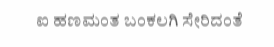ಐ ಹಣಮಂತ ಬಂಕಲಗಿ ಸೇರಿದಂತೆ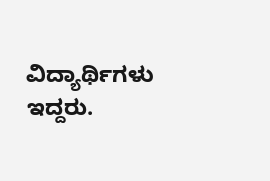ವಿದ್ಯಾರ್ಥಿಗಳು ಇದ್ದರು.